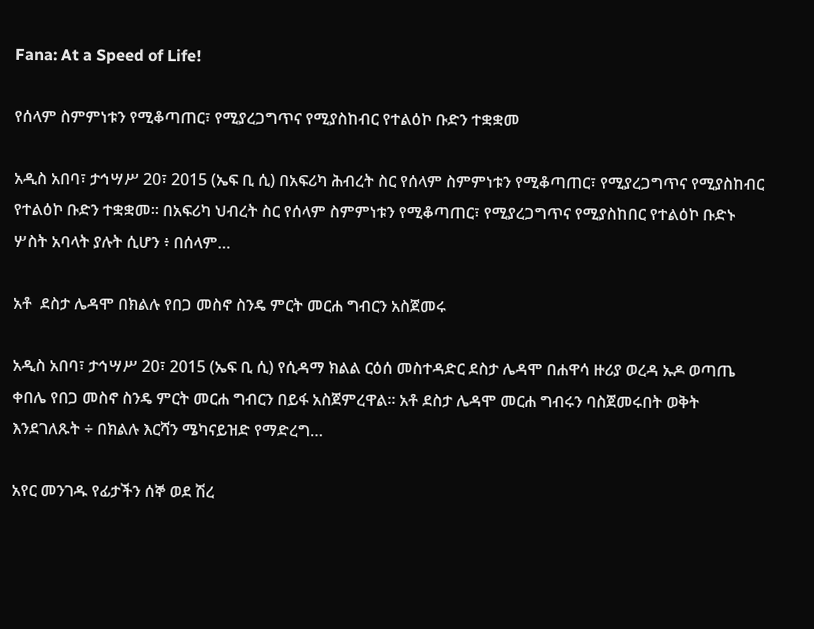Fana: At a Speed of Life!

የሰላም ስምምነቱን የሚቆጣጠር፣ የሚያረጋግጥና የሚያስከብር የተልዕኮ ቡድን ተቋቋመ

አዲስ አበባ፣ ታኅሣሥ 20፣ 2015 (ኤፍ ቢ ሲ) በአፍሪካ ሕብረት ስር የሰላም ስምምነቱን የሚቆጣጠር፣ የሚያረጋግጥና የሚያስከብር የተልዕኮ ቡድን ተቋቋመ። በአፍሪካ ህብረት ስር የሰላም ስምምነቱን የሚቆጣጠር፣ የሚያረጋግጥና የሚያስከበር የተልዕኮ ቡድኑ ሦስት አባላት ያሉት ሲሆን ፥ በሰላም…

አቶ  ደስታ ሌዳሞ በክልሉ የበጋ መስኖ ስንዴ ምርት መርሐ ግብርን አስጀመሩ

አዲስ አበባ፣ ታኅሣሥ 20፣ 2015 (ኤፍ ቢ ሲ) የሲዳማ ክልል ርዕሰ መስተዳድር ደስታ ሌዳሞ በሐዋሳ ዙሪያ ወረዳ ኡዶ ወጣጤ ቀበሌ የበጋ መስኖ ስንዴ ምርት መርሐ ግብርን በይፋ አስጀምረዋል። አቶ ደስታ ሌዳሞ መርሐ ግብሩን ባስጀመሩበት ወቅት እንደገለጹት ÷ በክልሉ እርሻን ሜካናይዝድ የማድረግ…

አየር መንገዱ የፊታችን ሰኞ ወደ ሽረ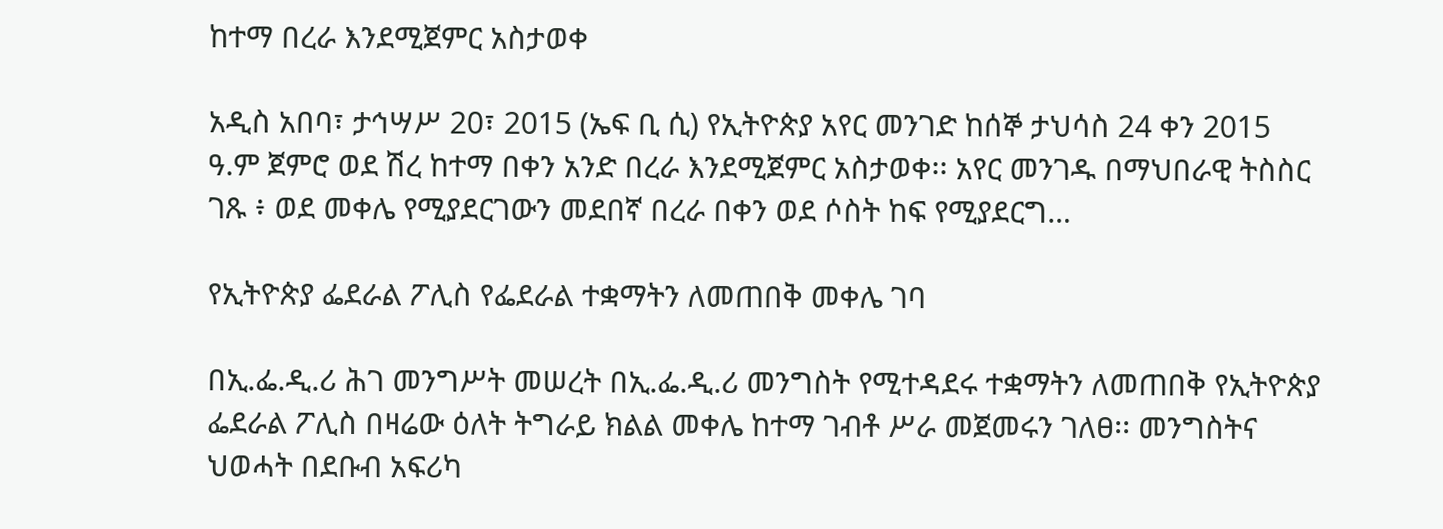ከተማ በረራ እንደሚጀምር አስታወቀ

አዲስ አበባ፣ ታኅሣሥ 20፣ 2015 (ኤፍ ቢ ሲ) የኢትዮጵያ አየር መንገድ ከሰኞ ታህሳስ 24 ቀን 2015 ዓ.ም ጀምሮ ወደ ሽረ ከተማ በቀን አንድ በረራ እንደሚጀምር አስታወቀ፡፡ አየር መንገዱ በማህበራዊ ትስስር ገጹ ፥ ወደ መቀሌ የሚያደርገውን መደበኛ በረራ በቀን ወደ ሶስት ከፍ የሚያደርግ…

የኢትዮጵያ ፌደራል ፖሊስ የፌደራል ተቋማትን ለመጠበቅ መቀሌ ገባ

በኢ.ፌ.ዲ.ሪ ሕገ መንግሥት መሠረት በኢ.ፌ.ዲ.ሪ መንግስት የሚተዳደሩ ተቋማትን ለመጠበቅ የኢትዮጵያ ፌደራል ፖሊስ በዛሬው ዕለት ትግራይ ክልል መቀሌ ከተማ ገብቶ ሥራ መጀመሩን ገለፀ፡፡ መንግስትና ህወሓት በደቡብ አፍሪካ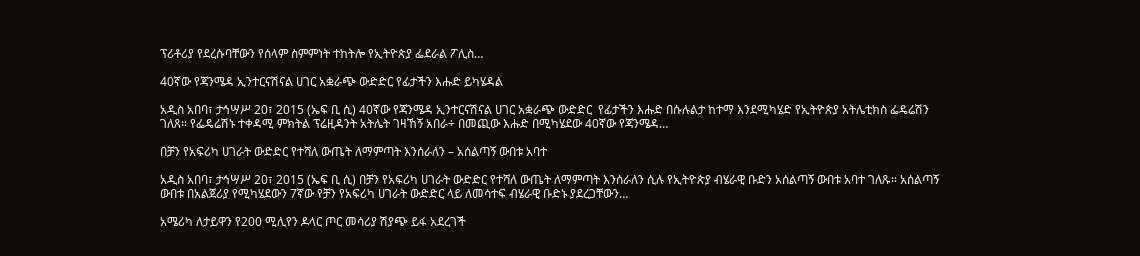ፕሪቶሪያ የደረሱባቸውን የሰላም ስምምነት ተከትሎ የኢትዮጵያ ፌደራል ፖሊስ…

40ኛው የጃንሜዳ ኢንተርናሽናል ሀገር አቋራጭ ውድድር የፊታችን እሑድ ይካሄዳል

አዲስ አበባ፣ ታኅሣሥ 20፣ 2015 (ኤፍ ቢ ሲ) 40ኛው የጃንሜዳ ኢንተርናሽናል ሀገር አቋራጭ ውድድር  የፊታችን እሑድ በሱሉልታ ከተማ እንደሚካሄድ የኢትዮጵያ አትሌቲክስ ፌዴሬሽን ገለጸ። የፌዴሬሽኑ ተቀዳሚ ምክትል ፕሬዚዳንት አትሌት ገዛኸኝ አበራ÷ በመጪው እሑድ በሚካሄደው 40ኛው የጃንሜዳ…

በቻን የአፍሪካ ሀገራት ውድድር የተሻለ ውጤት ለማምጣት እንሰራለን – አሰልጣኝ ውበቱ አባተ

አዲስ አበባ፣ ታኅሣሥ 20፣ 2015 (ኤፍ ቢ ሲ) በቻን የአፍሪካ ሀገራት ውድድር የተሻለ ውጤት ለማምጣት እንሰራለን ሲሉ የኢትዮጵያ ብሄራዊ ቡድን አሰልጣኝ ውበቱ አባተ ገለጹ። አሰልጣኝ ውበቱ በአልጀሪያ የሚካሄደውን 7ኛው የቻን የአፍሪካ ሀገራት ውድድር ላይ ለመሳተፍ ብሄራዊ ቡድኑ ያደረጋቸውን…

አሜሪካ ለታይዋን የ200 ሚሊየን ዶላር ጦር መሳሪያ ሽያጭ ይፋ አደረገች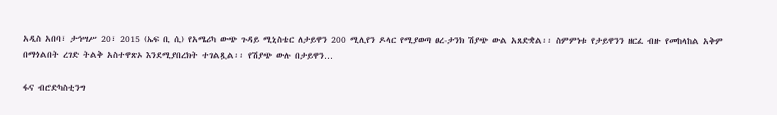አዲስ አበባ፣ ታኅሣሥ 20፣ 2015 (ኤፍ ቢ ሲ) የአሜሪካ ውጭ ጉዳይ ሚኒስቴር ለታይዋን 200 ሚሊየን ዶላር የሚያወጣ ፀረ-ታንክ ሽያጭ ውል አጸድቋል፡፡ ስምምነቱ የታይዋንን ዘርፈ ብዙ የመከላከል አቅም በማጎልበት ረገድ ትልቅ አስተዋጽኦ እንደሚያበረክት ተገልጿል፡፡ የሽያጭ ውሉ በታይዋን…

ፋና ብሮድካስቲንግ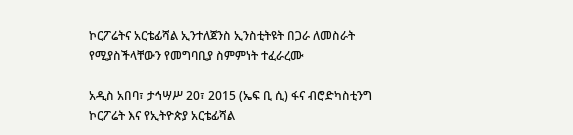ኮርፖሬትና አርቴፊሻል ኢንተለጀንስ ኢንስቲትዩት በጋራ ለመስራት የሚያስችላቸውን የመግባቢያ ስምምነት ተፈራረሙ

አዲስ አበባ፣ ታኅሣሥ 20፣ 2015 (ኤፍ ቢ ሲ) ፋና ብሮድካስቲንግ ኮርፖሬት እና የኢትዮጵያ አርቴፊሻል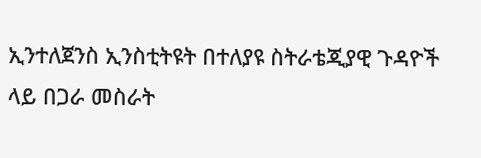ኢንተለጀንስ ኢንስቲትዩት በተለያዩ ስትራቴጂያዊ ጉዳዮች ላይ በጋራ መስራት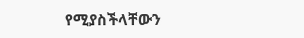የሚያስችላቸውን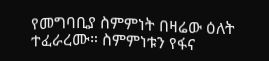የመግባቢያ ስምምነት በዛሬው ዕለት ተፈራረሙ። ስምምነቱን የፋና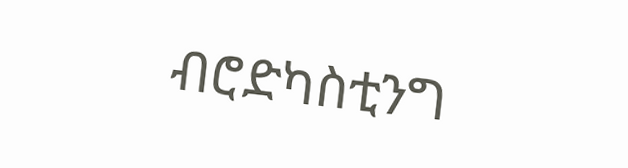ብሮድካስቲንግ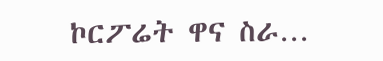ኮርፖሬት ዋና ስራ…